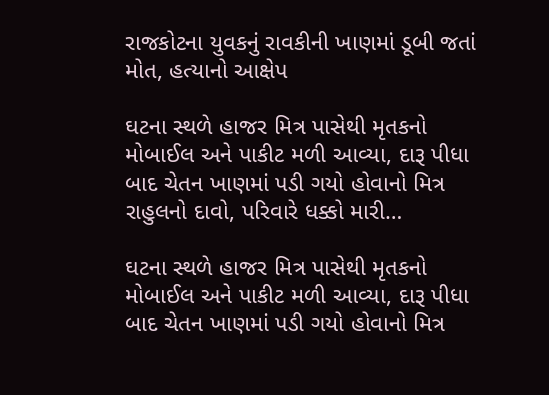રાજકોટના યુવકનું રાવકીની ખાણમાં ડૂબી જતાં મોત, હત્યાનો આક્ષેપ

ઘટના સ્થળે હાજર મિત્ર પાસેથી મૃતકનો મોબાઈલ અને પાકીટ મળી આવ્યા, દારૂ પીધા બાદ ચેતન ખાણમાં પડી ગયો હોવાનો મિત્ર રાહુલનો દાવો, પરિવારે ધક્કો મારી…

ઘટના સ્થળે હાજર મિત્ર પાસેથી મૃતકનો મોબાઈલ અને પાકીટ મળી આવ્યા, દારૂ પીધા બાદ ચેતન ખાણમાં પડી ગયો હોવાનો મિત્ર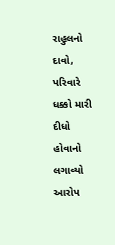રાહુલનો દાવો, પરિવારે ધક્કો મારી દીધો હોવાનો લગાવ્યો આરોપ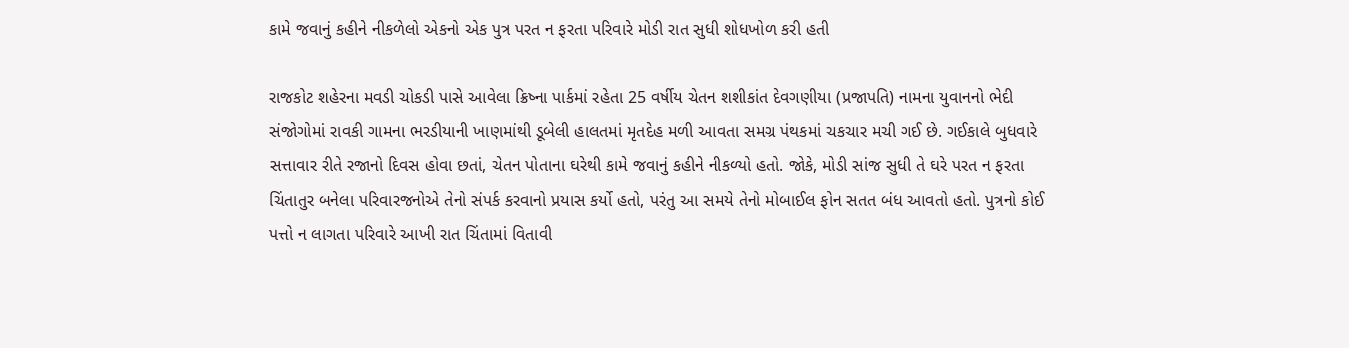કામે જવાનું કહીને નીકળેલો એકનો એક પુત્ર પરત ન ફરતા પરિવારે મોડી રાત સુધી શોધખોળ કરી હતી

રાજકોટ શહેરના મવડી ચોકડી પાસે આવેલા ક્રિષ્ના પાર્કમાં રહેતા 25 વર્ષીય ચેતન શશીકાંત દેવગણીયા (પ્રજાપતિ) નામના યુવાનનો ભેદી સંજોગોમાં રાવકી ગામના ભરડીયાની ખાણમાંથી ડૂબેલી હાલતમાં મૃતદેહ મળી આવતા સમગ્ર પંથકમાં ચકચાર મચી ગઈ છે. ગઈકાલે બુધવારે સત્તાવાર રીતે રજાનો દિવસ હોવા છતાં, ચેતન પોતાના ઘરેથી કામે જવાનું કહીને નીકળ્યો હતો. જોકે, મોડી સાંજ સુધી તે ઘરે પરત ન ફરતા ચિંતાતુર બનેલા પરિવારજનોએ તેનો સંપર્ક કરવાનો પ્રયાસ કર્યો હતો, પરંતુ આ સમયે તેનો મોબાઈલ ફોન સતત બંધ આવતો હતો. પુત્રનો કોઈ પત્તો ન લાગતા પરિવારે આખી રાત ચિંતામાં વિતાવી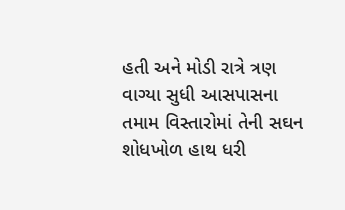હતી અને મોડી રાત્રે ત્રણ વાગ્યા સુધી આસપાસના તમામ વિસ્તારોમાં તેની સઘન શોધખોળ હાથ ધરી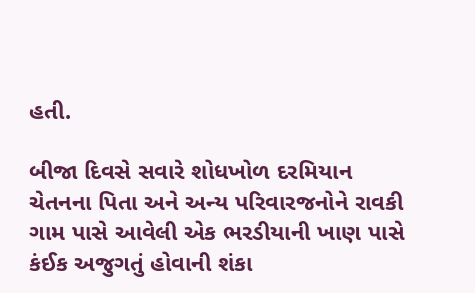હતી.

બીજા દિવસે સવારે શોધખોળ દરમિયાન ચેતનના પિતા અને અન્ય પરિવારજનોને રાવકી ગામ પાસે આવેલી એક ભરડીયાની ખાણ પાસે કંઈક અજુગતું હોવાની શંકા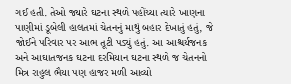ગઈ હતી. તેઓ જ્યારે ઘટના સ્થળે પહોંચ્યા ત્યારે ખાણના પાણીમાં ડૂબેલી હાલતમાં ચેતનનું માથું બહાર દેખાતું હતું, જે જોઈને પરિવાર પર આભ તૂટી પડ્યું હતું. આ આશ્ચર્યજનક અને આઘાતજનક ઘટના દરમિયાન ઘટના સ્થળે જ ચેતનનો મિત્ર રાહુલ ભૈયા પણ હાજર મળી આવ્યો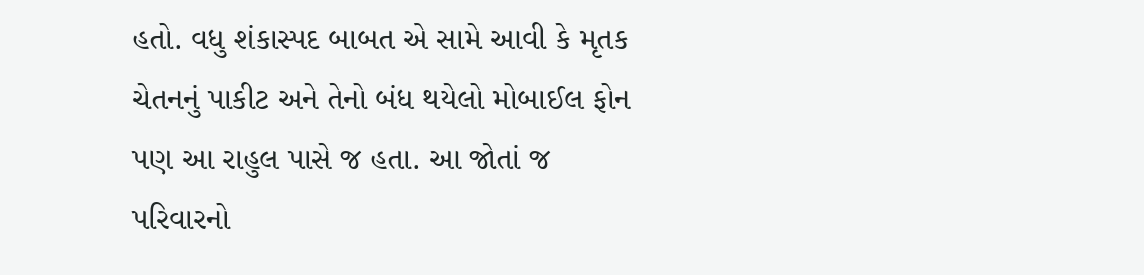હતો. વધુ શંકાસ્પદ બાબત એ સામે આવી કે મૃતક ચેતનનું પાકીટ અને તેનો બંધ થયેલો મોબાઈલ ફોન પણ આ રાહુલ પાસે જ હતા. આ જોતાં જ પરિવારનો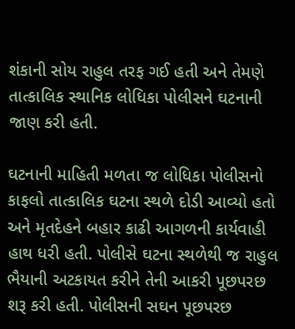શંકાની સોય રાહુલ તરફ ગઈ હતી અને તેમણે તાત્કાલિક સ્થાનિક લોધિકા પોલીસને ઘટનાની જાણ કરી હતી.

ઘટનાની માહિતી મળતા જ લોધિકા પોલીસનો કાફલો તાત્કાલિક ઘટના સ્થળે દોડી આવ્યો હતો અને મૃતદેહને બહાર કાઢી આગળની કાર્યવાહી હાથ ધરી હતી. પોલીસે ઘટના સ્થળેથી જ રાહુલ ભૈયાની અટકાયત કરીને તેની આકરી પૂછપરછ શરૂ કરી હતી. પોલીસની સઘન પૂછપરછ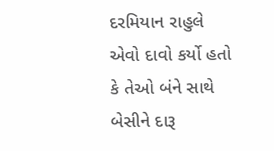દરમિયાન રાહુલે એવો દાવો કર્યો હતો કે તેઓ બંને સાથે બેસીને દારૂ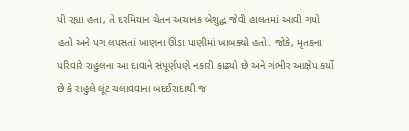પી રહ્યા હતા, તે દરમિયાન ચેતન અચાનક બેશુદ્ધ જેવી હાલતમાં આવી ગયો હતો અને પગ લપસતાં ખાણના ઊંડા પાણીમાં ખાબક્યો હતો. જોકે, મૃતકના પરિવારે રાહુલના આ દાવાને સંપૂર્ણપણે નકારી કાઢ્યો છે અને ગંભીર આક્ષેપ કર્યો છે કે રાહુલે લૂંટ ચલાવવાના બદઈરાદાથી જ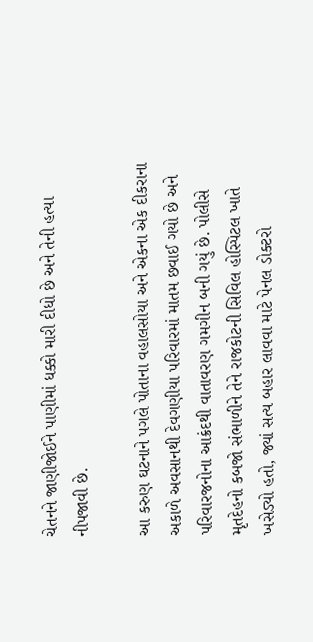ચેતનને જાણીજોઈને પાણીમાં ધક્કો મારી દીધો છે અને તેની હત્યા નીપજાવી છે.

આ કરુણ ઘટનાને પગલે પોતાના વહાલસોયા અને એકના એક દીકરાના અકાળે અવસાનથી દેવગણીયા પરિવારમાં માતમ છવાઈ ગયો છે અને પરિવારજનોના આક્રંદથી વાતાવરણ ગમગીન બની ગયું છે. પોલીસે મૃતદેહનો કબજો સંભાળીને તેને રાજકોટની સિવિલ હોસ્પિટલ ખાતે ખસેડ્યો હતો, જ્યાં સત્ય બહાર લાવવા માટે પેનલ ડોક્ટરો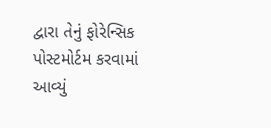દ્વારા તેનું ફોરેન્સિક પોસ્ટમોર્ટમ કરવામાં આવ્યું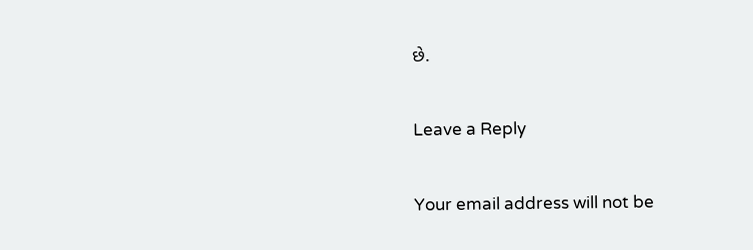છે.

Leave a Reply

Your email address will not be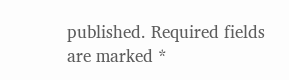published. Required fields are marked *